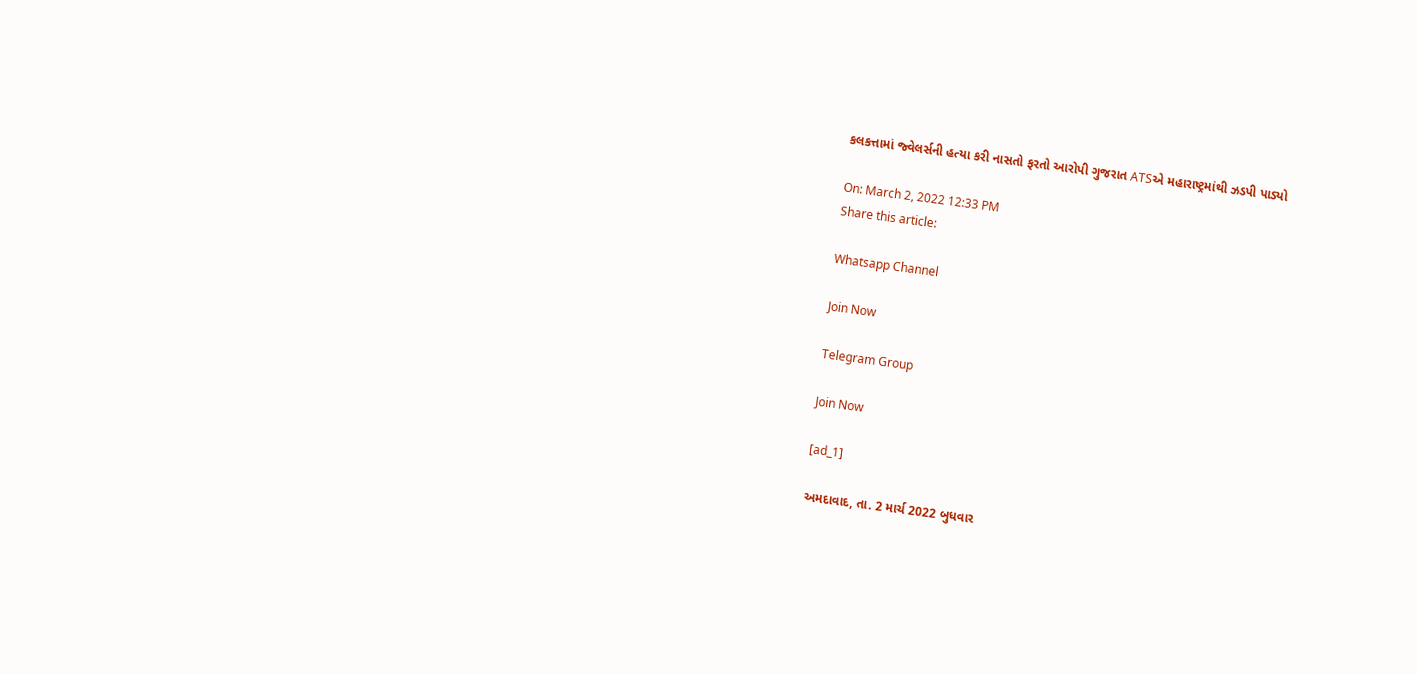કલકત્તામાં જ્વેલર્સની હત્યા કરી નાસતો ફરતો આરોપી ગુજરાત ATSએ મહારાષ્ટ્રમાંથી ઝડપી પાડ્યો

On: March 2, 2022 12:33 PM
Share this article:

Whatsapp Channel

Join Now

Telegram Group

Join Now

[ad_1]

અમદાવાદ, તા. 2 માર્ચ 2022 બુધવાર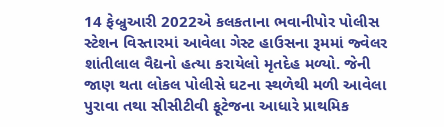14 ફેબ્રુઆરી 2022એ કલકતાના ભવાનીપોર પોલીસ સ્ટેશન વિસ્તારમાં આવેલા ગેસ્ટ હાઉસના રૂમમાં જ્વેલર શાંતીલાલ વૈદ્યનો હત્યા કરાયેલો મૃતદેહ મળ્યો. જેની જાણ થતા લોકલ પોલીસે ઘટના સ્થળેથી મળી આવેલા પુરાવા તથા સીસીટીવી ફૂટેજના આધારે પ્રાથમિક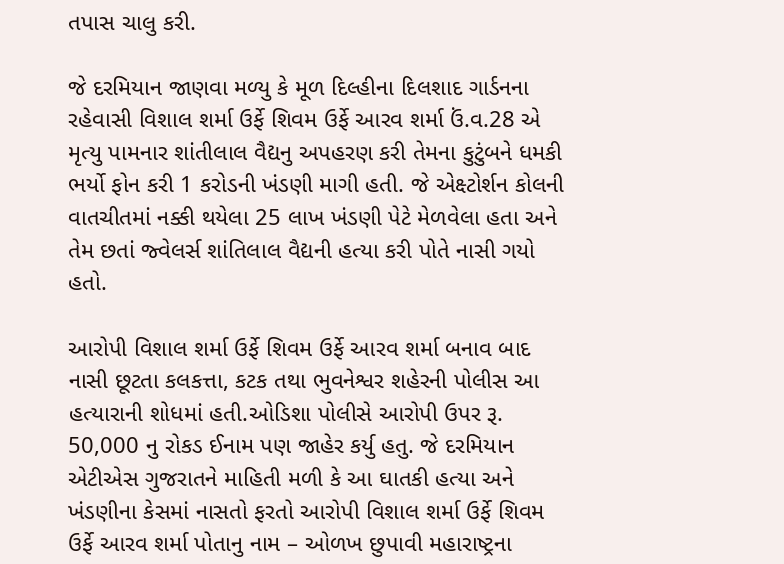તપાસ ચાલુ કરી.

જે દરમિયાન જાણવા મળ્યુ કે મૂળ દિલ્હીના દિલશાદ ગાર્ડનના રહેવાસી વિશાલ શર્મા ઉર્ફે શિવમ ઉર્ફે આરવ શર્મા ઉં.વ.28 એ મૃત્યુ પામનાર શાંતીલાલ વૈદ્યનુ અપહરણ કરી તેમના કુટુંબને ધમકી ભર્યો ફોન કરી 1 કરોડની ખંડણી માગી હતી. જે એક્ષ્ટોર્શન કોલની વાતચીતમાં નક્કી થયેલા 25 લાખ ખંડણી પેટે મેળવેલા હતા અને તેમ છતાં જ્વેલર્સ શાંતિલાલ વૈદ્યની હત્યા કરી પોતે નાસી ગયો હતો.

આરોપી વિશાલ શર્મા ઉર્ફે શિવમ ઉર્ફે આરવ શર્મા બનાવ બાદ નાસી છૂટતા કલકત્તા, કટક તથા ભુવનેશ્વર શહેરની પોલીસ આ હત્યારાની શોધમાં હતી.ઓડિશા પોલીસે આરોપી ઉપર રૂ. 50,000 નુ રોકડ ઈનામ પણ જાહેર કર્યુ હતુ. જે દરમિયાન એટીએસ ગુજરાતને માહિતી મળી કે આ ઘાતકી હત્યા અને ખંડણીના કેસમાં નાસતો ફરતો આરોપી વિશાલ શર્મા ઉર્ફે શિવમ ઉર્ફે આરવ શર્મા પોતાનુ નામ – ઓળખ છુપાવી મહારાષ્ટ્રના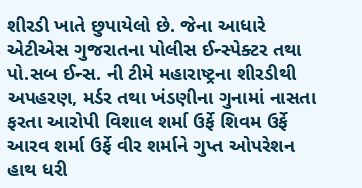શીરડી ખાતે છુપાયેલો છે. જેના આધારે એટીએસ ગુજરાતના પોલીસ ઈન્સ્પેક્ટર તથા પો.સબ ઈન્સ. ની ટીમે મહારાષ્ટ્રના શીરડીથી અપહરણ, મર્ડર તથા ખંડણીના ગુનામાં નાસતા ફરતા આરોપી વિશાલ શર્મા ઉર્ફે શિવમ ઉર્ફે આરવ શર્મા ઉર્ફે વીર શર્માને ગુપ્ત ઓપરેશન હાથ ધરી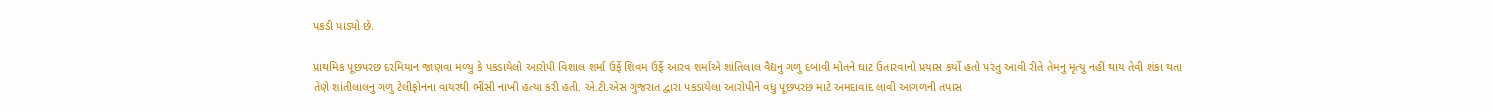પકડી પાડ્યો છે.

પ્રાથમિક પૂછપરછ દરમિયાન જાણવા મળ્યુ કે પકડાયેલો આરોપી વિશાલ શર્મા ઉર્ફે શિવમ ઉર્ફે આરવ શર્માએ શાંતિલાલ વૈદ્યનુ ગળુ દબાવી મોતને ઘાટ ઉતારવાનો પ્રયાસ કર્યો હતો પરંતુ આવી રીતે તેમનુ મૃત્યુ નહીં થાય તેવી શંકા થતા તેણે શાંતીલાલનુ ગળુ ટેલીફોનના વાયરથી ભીંસી નાખી હત્યા કરી હતી. એ.ટી.એસ ગુજરાત દ્વારા પકડાયેલા આરોપીને વધુ પૂછપરછ માટે અમદાવાદ લાવી આગળની તપાસ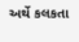અર્થે કલકતા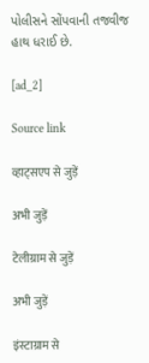પોલીસને સોંપવાની તજવીજ હાથ ધરાઈ છે.

[ad_2]

Source link

व्हाट्सएप से जुड़ें

अभी जुड़ें

टेलीग्राम से जुड़ें

अभी जुड़ें

इंस्टाग्राम से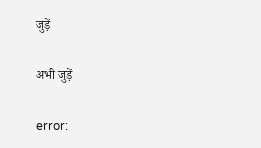जुड़ें

अभी जुड़ें

error: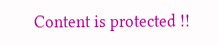Content is protected !!